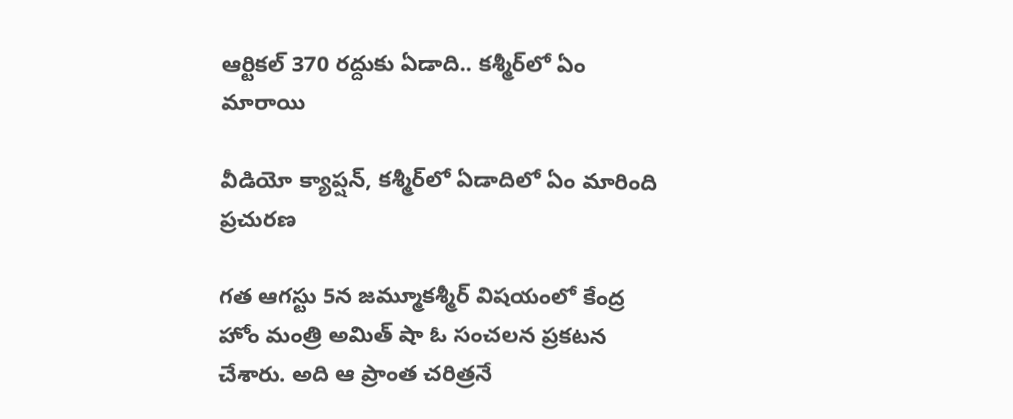ఆర్టికల్ 370 రద్దుకు ఏడాది.. కశ్మీర్‌లో ఏం మారాయి

వీడియో క్యాప్షన్, కశ్మీర్‌లో ఏడాదిలో ఏం మారింది
ప్రచురణ

గత ఆగస్టు 5న జమ్మూకశ్మీర్ విషయంలో కేంద్ర హోం మంత్రి అమిత్ షా ఓ సంచలన ప్రకటన చేశారు. అది ఆ ప్రాంత చరిత్రనే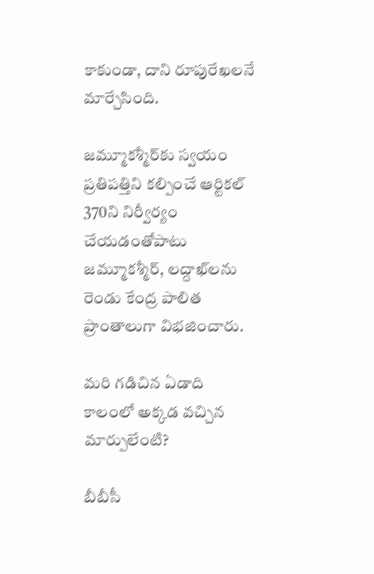కాకుండా, దాని రూపురేఖలనే మార్చేసింది.

జమ్మూకశ్మీర్‌కు స్వయం ప్రతిపత్తిని కల్పించే ఆర్టికల్ 370ని నిర్వీర్యం చేయడంతోపాటు జమ్మూకశ్మీర్‌, లద్దాఖ్‌లను రెండు కేంద్ర పాలిత ప్రాంతాలుగా విభజించారు.

మరి గడిచిన ఏడాది కాలంలో అక్కడ వచ్చిన మార్పులేంటి?

బీబీసీ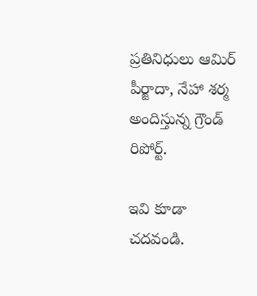ప్రతినిధులు ఆమిర్ పీర్జాదా, నేహా శర్మ అందిస్తున్న గ్రౌండ్ రిపోర్ట్.

ఇవి కూడా చదవండి.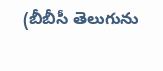(బీబీసీ తెలుగును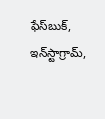ఫేస్‌బుక్, ఇన్‌స్టాగ్రామ్‌,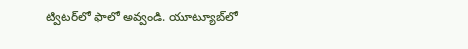ట్విటర్‌‌లో ఫాలో అవ్వండి. యూట్యూబ్‌‌లో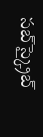సబ్‌స్క్రైబ్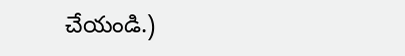చేయండి.)